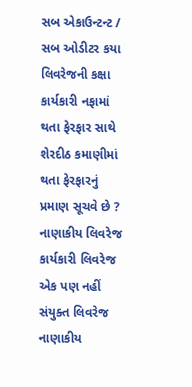સબ એકાઉન્ટન્ટ / સબ ઓડીટર કયા લિવરેજની કક્ષા કાર્યકારી નફામાં થતા ફેરફાર સાથે શેરદીઠ કમાણીમાં થતા ફેરફારનું પ્રમાણ સૂચવે છે ? નાણાકીય લિવરેજ કાર્યકારી લિવરેજ એક પણ નહીં સંયુક્ત લિવરેજ નાણાકીય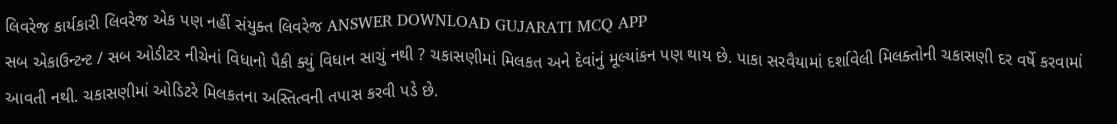લિવરેજ કાર્યકારી લિવરેજ એક પણ નહીં સંયુક્ત લિવરેજ ANSWER DOWNLOAD GUJARATI MCQ APP
સબ એકાઉન્ટન્ટ / સબ ઓડીટર નીચેનાં વિધાનો પૈકી ક્યું વિધાન સાચું નથી ? ચકાસણીમાં મિલકત અને દેવાંનું મૂલ્યાંકન પણ થાય છે. પાકા સરવૈયામાં દર્શાવેલી મિલક્તોની ચકાસણી દર વર્ષે કરવામાં આવતી નથી. ચકાસણીમાં ઓડિટરે મિલકતના અસ્તિત્વની તપાસ કરવી પડે છે.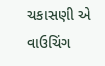ચકાસણી એ વાઉચિંગ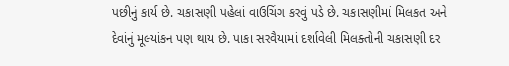પછીનું કાર્ય છે. ચકાસણી પહેલાં વાઉચિંગ કરવું પડે છે. ચકાસણીમાં મિલકત અને દેવાંનું મૂલ્યાંકન પણ થાય છે. પાકા સરવૈયામાં દર્શાવેલી મિલક્તોની ચકાસણી દર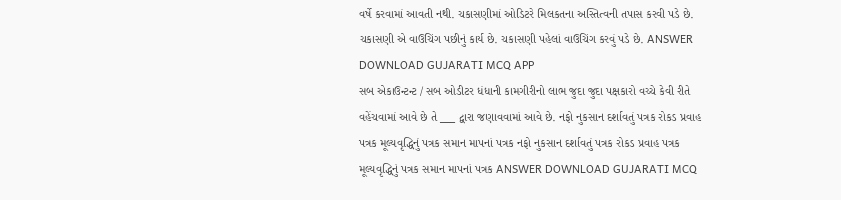વર્ષે કરવામાં આવતી નથી. ચકાસણીમાં ઓડિટરે મિલકતના અસ્તિત્વની તપાસ કરવી પડે છે. ચકાસણી એ વાઉચિંગ પછીનું કાર્ય છે. ચકાસણી પહેલાં વાઉચિંગ કરવું પડે છે. ANSWER DOWNLOAD GUJARATI MCQ APP
સબ એકાઉન્ટન્ટ / સબ ઓડીટર ધંધાની કામગીરીનો લાભ જુદા જુદા પક્ષકારો વચ્ચે કેવી રીતે વહેંચવામાં આવે છે તે ___ દ્વારા જણાવવામાં આવે છે. નફો નુકસાન દર્શાવતું પત્રક રોકડ પ્રવાહ પત્રક મૂલ્યવૃદ્ધિનું પત્રક સમાન માપનાં પત્રક નફો નુકસાન દર્શાવતું પત્રક રોકડ પ્રવાહ પત્રક મૂલ્યવૃદ્ધિનું પત્રક સમાન માપનાં પત્રક ANSWER DOWNLOAD GUJARATI MCQ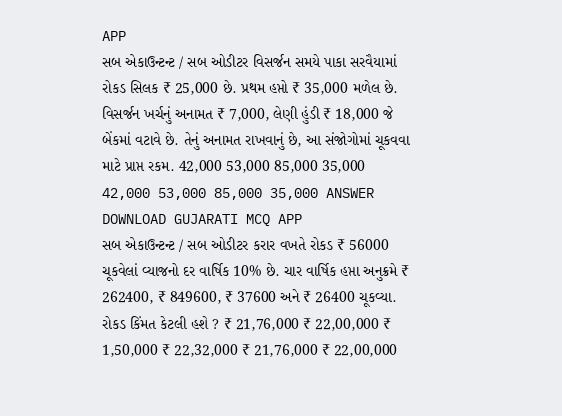APP
સબ એકાઉન્ટન્ટ / સબ ઓડીટર વિસર્જન સમયે પાકા સરવૈયામાં રોકડ સિલક ₹ 25,000 છે. પ્રથમ હપ્તો ₹ 35,000 મળેલ છે. વિસર્જન ખર્ચનું અનામત ₹ 7,000, લેણી હુંડી ₹ 18,000 જે બેંકમાં વટાવે છે. તેનું અનામત રાખવાનું છે, આ સંજોગોમાં ચૂકવવા માટે પ્રાપ્ત રકમ. 42,000 53,000 85,000 35,000 42,000 53,000 85,000 35,000 ANSWER DOWNLOAD GUJARATI MCQ APP
સબ એકાઉન્ટન્ટ / સબ ઓડીટર કરાર વખતે રોકડ ₹ 56000 ચૂકવેલાં વ્યાજનો દર વાર્ષિક 10% છે. ચાર વાર્ષિક હપ્તા અનુક્રમે ₹ 262400, ₹ 849600, ₹ 37600 અને ₹ 26400 ચૂકવ્યા. રોકડ કિંમત કેટલી હશે ? ₹ 21,76,000 ₹ 22,00,000 ₹ 1,50,000 ₹ 22,32,000 ₹ 21,76,000 ₹ 22,00,000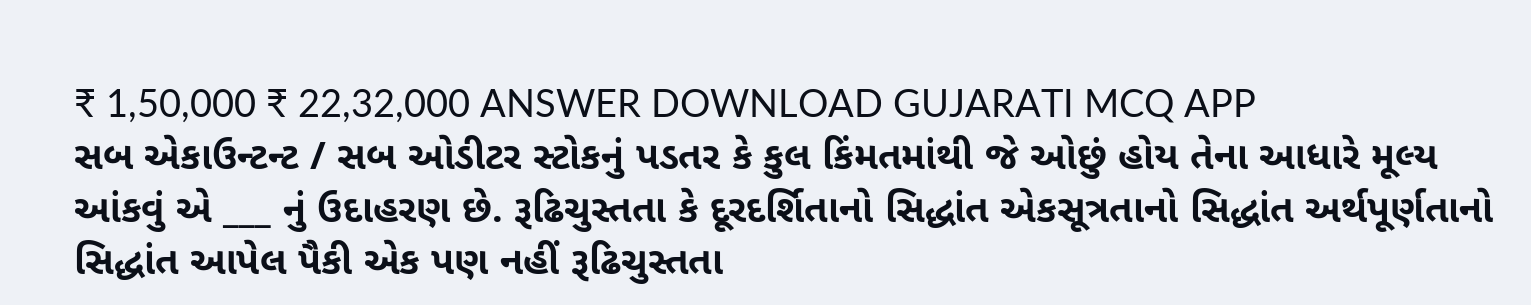₹ 1,50,000 ₹ 22,32,000 ANSWER DOWNLOAD GUJARATI MCQ APP
સબ એકાઉન્ટન્ટ / સબ ઓડીટર સ્ટોકનું પડતર કે કુલ કિંમતમાંથી જે ઓછું હોય તેના આધારે મૂલ્ય આંકવું એ ___ નું ઉદાહરણ છે. રૂઢિચુસ્તતા કે દૂરદર્શિતાનો સિદ્ધાંત એકસૂત્રતાનો સિદ્ધાંત અર્થપૂર્ણતાનો સિદ્ધાંત આપેલ પૈકી એક પણ નહીં રૂઢિચુસ્તતા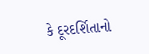કે દૂરદર્શિતાનો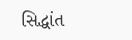સિદ્ધાંત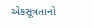એકસૂત્રતાનો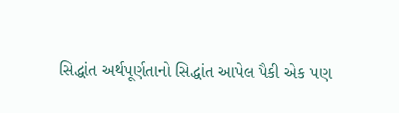સિદ્ધાંત અર્થપૂર્ણતાનો સિદ્ધાંત આપેલ પૈકી એક પણ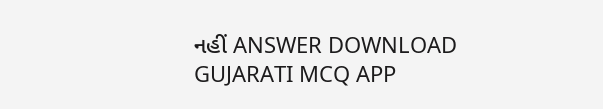નહીં ANSWER DOWNLOAD GUJARATI MCQ APP